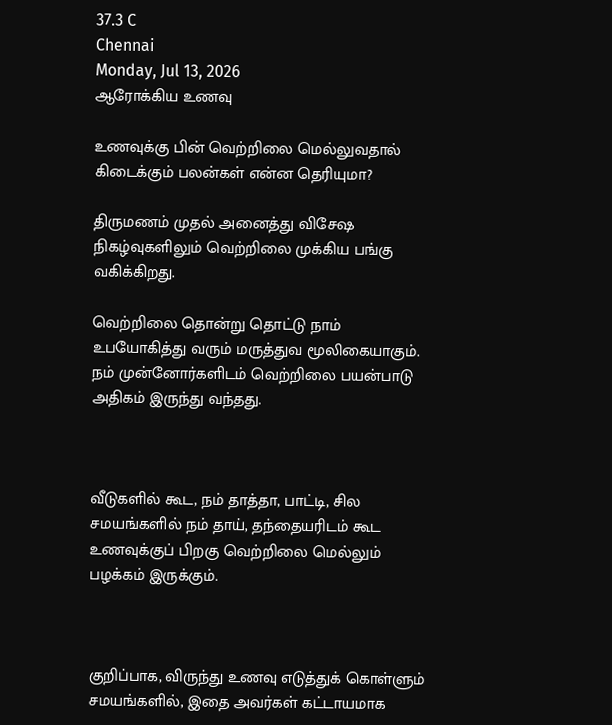37.3 C
Chennai
Monday, Jul 13, 2026
ஆரோக்கிய உணவு

உணவுக்கு பின் வெற்றிலை மெல்லுவதால் கிடைக்கும் பலன்கள் என்ன தெரியுமா?

திருமணம் முதல் அனைத்து விசேஷ நிகழ்வுகளிலும் வெற்றிலை முக்கிய பங்கு வகிக்கிறது.

வெற்றிலை தொன்று தொட்டு நாம் உபயோகித்து வரும் மருத்துவ மூலிகையாகும். நம் முன்னோர்களிடம் வெற்றிலை பயன்பாடு அதிகம் இருந்து வந்தது.



வீடுகளில் கூட, நம் தாத்தா, பாட்டி, சில சமயங்களில் நம் தாய், தந்தையரிடம் கூட உணவுக்குப் பிறகு வெற்றிலை மெல்லும் பழக்கம் இருக்கும்.



குறிப்பாக, விருந்து உணவு எடுத்துக் கொள்ளும் சமயங்களில், இதை அவர்கள் கட்டாயமாக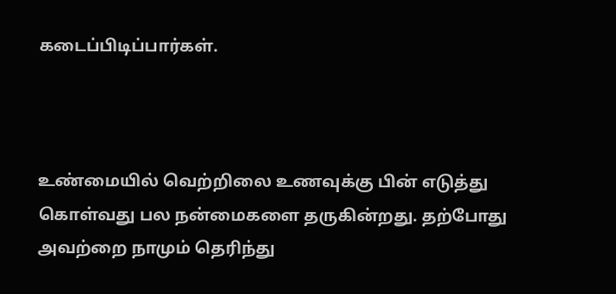கடைப்பிடிப்பார்கள்.



உண்மையில் வெற்றிலை உணவுக்கு பின் எடுத்து கொள்வது பல நன்மைகளை தருகின்றது. தற்போது அவற்றை நாமும் தெரிந்து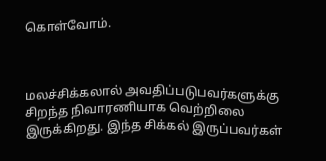கொள்வோம்.



மலச்சிக்கலால் அவதிப்படுபவர்களுக்கு சிறந்த நிவாரணியாக வெற்றிலை இருக்கிறது. இந்த சிக்கல் இருப்பவர்கள்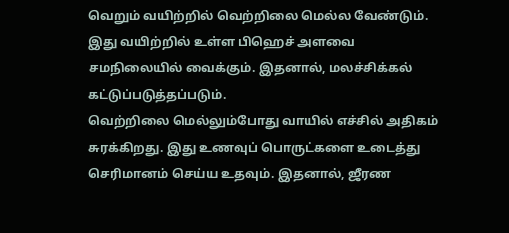வெறும் வயிற்றில் வெற்றிலை மெல்ல வேண்டும். இது வயிற்றில் உள்ள பிஹெச் அளவை சமநிலையில் வைக்கும். இதனால், மலச்சிக்கல் கட்டுப்படுத்தப்படும்.
வெற்றிலை மெல்லும்போது வாயில் எச்சில் அதிகம் சுரக்கிறது. இது உணவுப் பொருட்களை உடைத்து செரிமானம் செய்ய உதவும். இதனால், ஜீரண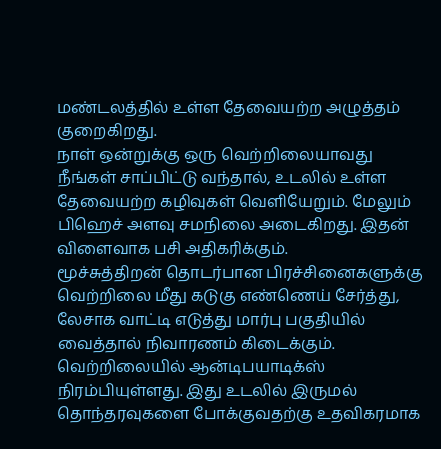மண்டலத்தில் உள்ள தேவையற்ற அழுத்தம் குறைகிறது.
நாள் ஒன்றுக்கு ஒரு வெற்றிலையாவது நீங்கள் சாப்பிட்டு வந்தால், உடலில் உள்ள தேவையற்ற கழிவுகள் வெளியேறும். மேலும் பிஹெச் அளவு சமநிலை அடைகிறது. இதன் விளைவாக பசி அதிகரிக்கும்.
மூச்சுத்திறன் தொடர்பான பிரச்சினைகளுக்கு வெற்றிலை மீது கடுகு எண்ணெய் சேர்த்து, லேசாக வாட்டி எடுத்து மார்பு பகுதியில் வைத்தால் நிவாரணம் கிடைக்கும்.
வெற்றிலையில் ஆன்டிபயாடிக்ஸ் நிரம்பியுள்ளது. இது உடலில் இருமல் தொந்தரவுகளை போக்குவதற்கு உதவிகரமாக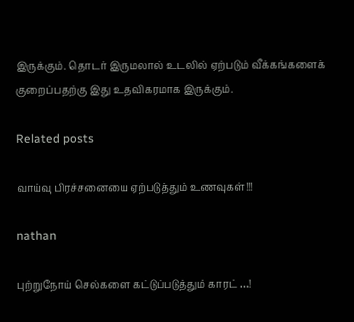இருக்கும். தொடர் இருமலால் உடலில் ஏற்படும் வீக்கங்களைக் குறைப்பதற்கு இது உதவிகரமாக இருக்கும்.

Related posts

வாய்வு பிரச்சனையை ஏற்படுத்தும் உணவுகள்!!!

nathan

புற்றுநோய் செல்களை கட்டுப்படுத்தும் காரட் …!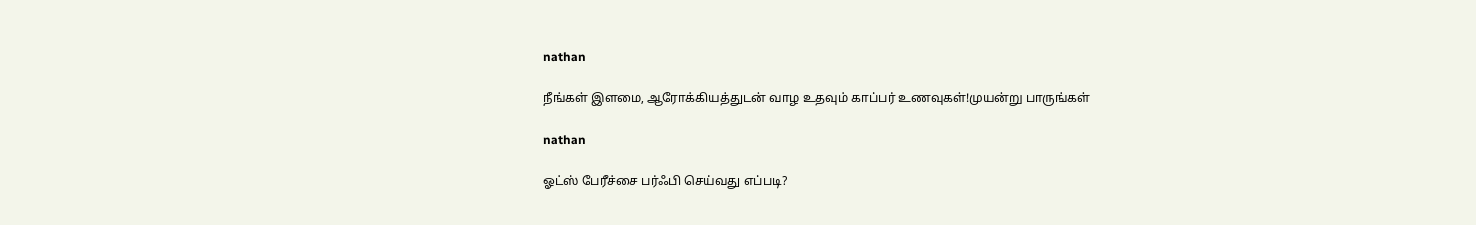nathan

நீங்கள் இளமை, ஆரோக்கியத்துடன் வாழ உதவும் காப்பர் உணவுகள்!முயன்று பாருங்கள்

nathan

ஓட்ஸ் பேரீச்சை பர்ஃபி செய்வது எப்படி?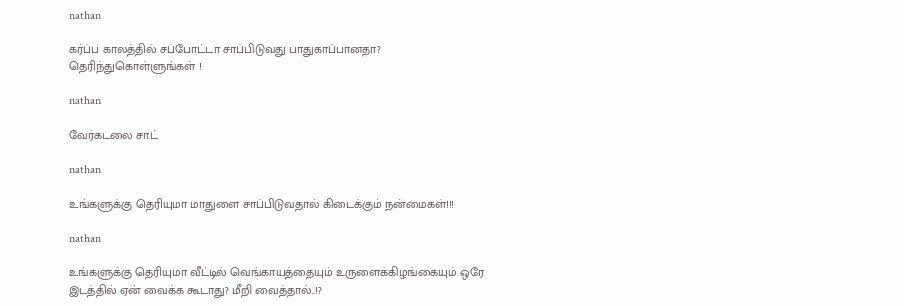nathan

கர்ப்ப காலத்தில் சப்போட்டா சாப்பிடுவது பாதுகாப்பானதா? தெரிந்துகொள்ளுங்கள் !

nathan

வேர்கடலை சாட்

nathan

உங்களுக்கு தெரியுமா மாதுளை சாப்பிடுவதால் கிடைக்கும் நன்மைகள்!!!

nathan

உங்களுக்கு தெரியுமா வீட்டில் வெங்காயத்தையும் உருளைக்கிழங்கையும் ஒரே இடத்தில் ஏன் வைக்க கூடாது? மீறி வைத்தால்..!?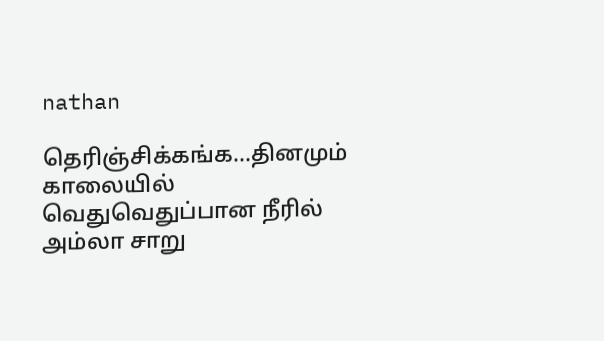nathan

தெரிஞ்சிக்கங்க…தினமும் காலையில் வெதுவெதுப்பான நீரில் அம்லா சாறு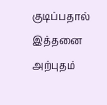குடிப்பதால் இத்தனை அற்புதம்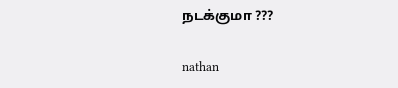நடக்குமா ???

nathan